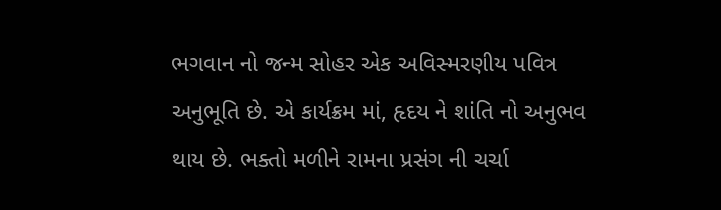ભગવાન નો જન્મ સોહર એક અવિસ્મરણીય પવિત્ર અનુભૂતિ છે. એ કાર્યક્રમ માં, હૃદય ને શાંતિ નો અનુભવ થાય છે. ભક્તો મળીને રામના પ્રસંગ ની ચર્ચા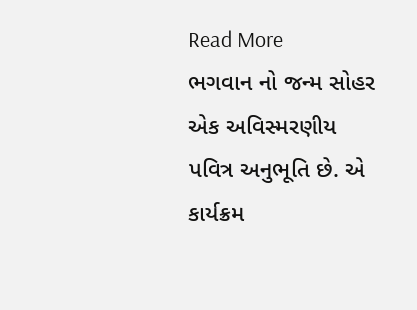Read More
ભગવાન નો જન્મ સોહર એક અવિસ્મરણીય પવિત્ર અનુભૂતિ છે. એ કાર્યક્રમ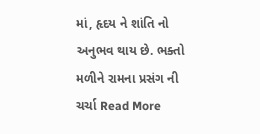માં, હૃદય ને શાંતિ નો અનુભવ થાય છે. ભક્તો મળીને રામના પ્રસંગ ની ચર્ચા Read More